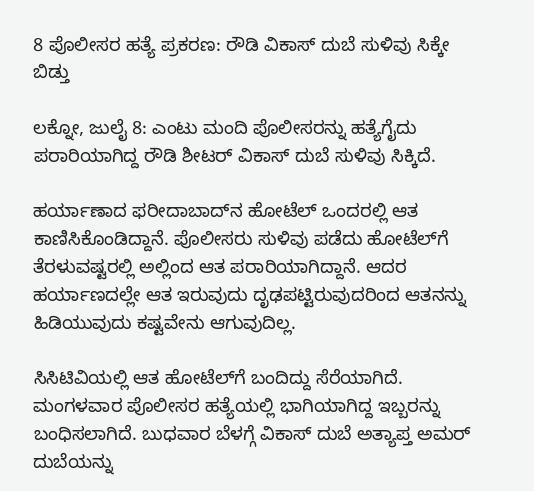8 ಪೊಲೀಸರ ಹತ್ಯೆ ಪ್ರಕರಣ: ರೌಡಿ ವಿಕಾಸ್ ದುಬೆ ಸುಳಿವು ಸಿಕ್ಕೇ ಬಿಡ್ತು

ಲಕ್ನೋ, ಜುಲೈ 8: ಎಂಟು ಮಂದಿ ಪೊಲೀಸರನ್ನು ಹತ್ಯೆಗೈದು ಪರಾರಿಯಾಗಿದ್ದ ರೌಡಿ ಶೀಟರ್ ವಿಕಾಸ್ ದುಬೆ ಸುಳಿವು ಸಿಕ್ಕಿದೆ.

ಹರ್ಯಾಣಾದ ಫರೀದಾಬಾದ್‌ನ ಹೋಟೆಲ್‌ ಒಂದರಲ್ಲಿ ಆತ ಕಾಣಿಸಿಕೊಂಡಿದ್ದಾನೆ. ಪೊಲೀಸರು ಸುಳಿವು ಪಡೆದು ಹೋಟೆಲ್‌ಗೆ ತೆರಳುವಷ್ಟರಲ್ಲಿ ಅಲ್ಲಿಂದ ಆತ ಪರಾರಿಯಾಗಿದ್ದಾನೆ. ಆದರ ಹರ್ಯಾಣದಲ್ಲೇ ಆತ ಇರುವುದು ದೃಢಪಟ್ಟಿರುವುದರಿಂದ ಆತನನ್ನು ಹಿಡಿಯುವುದು ಕಷ್ಟವೇನು ಆಗುವುದಿಲ್ಲ.

ಸಿಸಿಟಿವಿಯಲ್ಲಿ ಆತ ಹೋಟೆಲ್‌ಗೆ ಬಂದಿದ್ದು ಸೆರೆಯಾಗಿದೆ. ಮಂಗಳವಾರ ಪೊಲೀಸರ ಹತ್ಯೆಯಲ್ಲಿ ಭಾಗಿಯಾಗಿದ್ದ ಇಬ್ಬರನ್ನು ಬಂಧಿಸಲಾಗಿದೆ. ಬುಧವಾರ ಬೆಳಗ್ಗೆ ವಿಕಾಸ್ ದುಬೆ ಅತ್ಯಾಪ್ತ ಅಮರ್ ದುಬೆಯನ್ನು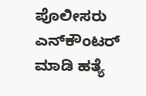ಪೊಲೀಸರು ಎನ್‌ಕೌಂಟರ್‌ ಮಾಡಿ ಹತ್ಯೆ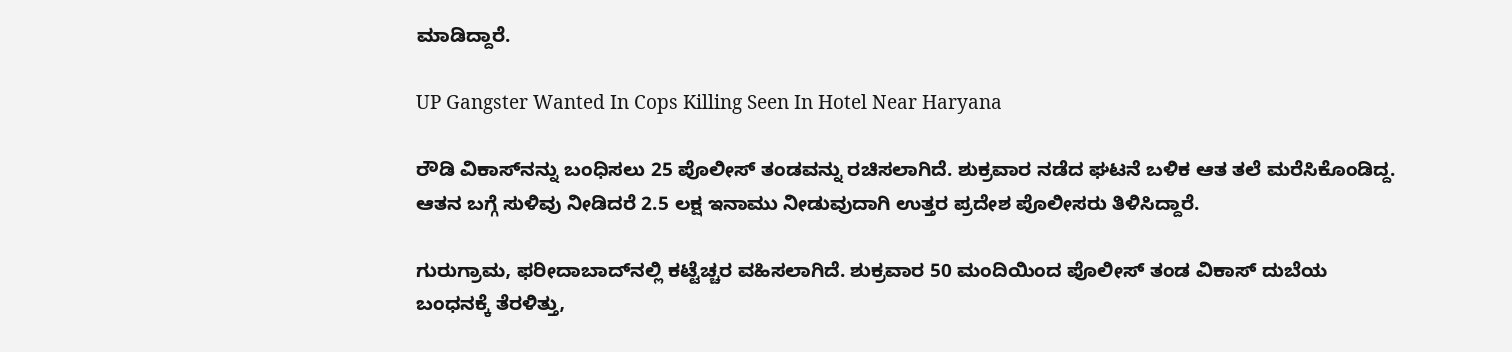ಮಾಡಿದ್ದಾರೆ.

UP Gangster Wanted In Cops Killing Seen In Hotel Near Haryana

ರೌಡಿ ವಿಕಾಸ್‌ನನ್ನು ಬಂಧಿಸಲು 25 ಪೊಲೀಸ್ ತಂಡವನ್ನು ರಚಿಸಲಾಗಿದೆ. ಶುಕ್ರವಾರ ನಡೆದ ಘಟನೆ ಬಳಿಕ ಆತ ತಲೆ ಮರೆಸಿಕೊಂಡಿದ್ದ. ಆತನ ಬಗ್ಗೆ ಸುಳಿವು ನೀಡಿದರೆ 2.5 ಲಕ್ಷ ಇನಾಮು ನೀಡುವುದಾಗಿ ಉತ್ತರ ಪ್ರದೇಶ ಪೊಲೀಸರು ತಿಳಿಸಿದ್ದಾರೆ.

ಗುರುಗ್ರಾಮ, ಫರೀದಾಬಾದ್‌ನಲ್ಲಿ ಕಟ್ಟೆಚ್ಚರ ವಹಿಸಲಾಗಿದೆ. ಶುಕ್ರವಾರ 50 ಮಂದಿಯಿಂದ ಪೊಲೀಸ್ ತಂಡ ವಿಕಾಸ್ ದುಬೆಯ ಬಂಧನಕ್ಕೆ ತೆರಳಿತ್ತು,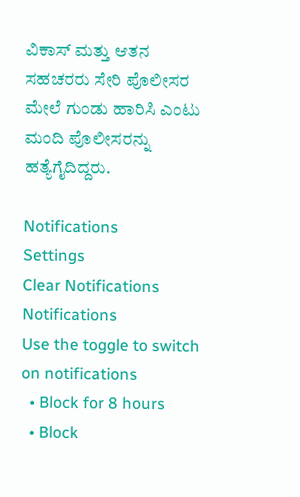ವಿಕಾಸ್ ಮತ್ತು ಆತನ ಸಹಚರರು ಸೇರಿ ಪೊಲೀಸರ ಮೇಲೆ ಗುಂಡು ಹಾರಿಸಿ ಎಂಟು ಮಂದಿ ಪೊಲೀಸರನ್ನು ಹತ್ಯೆಗೈದಿದ್ದರು.

Notifications
Settings
Clear Notifications
Notifications
Use the toggle to switch on notifications
  • Block for 8 hours
  • Block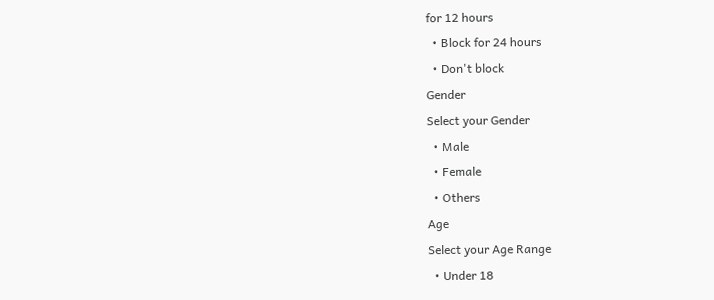for 12 hours
  • Block for 24 hours
  • Don't block
Gender
Select your Gender
  • Male
  • Female
  • Others
Age
Select your Age Range
  • Under 18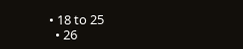• 18 to 25
  • 26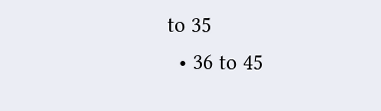to 35
  • 36 to 45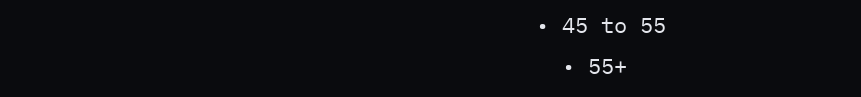• 45 to 55
  • 55+